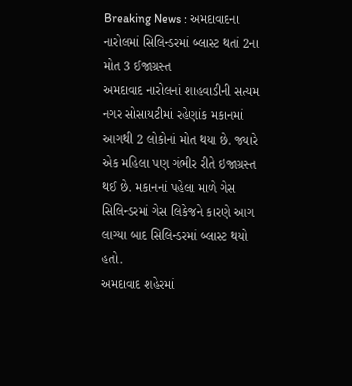Breaking News : અમદાવાદના નારોલમાં સિલિન્ડરમાં બ્લાસ્ટ થતાં 2ના મોત 3 ઈજાગ્રસ્ત
અમદાવાદ નારોલનાં શાહવાડીની સત્યમ નગર સોસાયટીમાં રહેણાંક મકાનમાં આગથી 2 લોકોનાં મોત થયા છે. જ્યારે એક મહિલા પણ ગંભીર રીતે ઇજાગ્રસ્ત થઈ છે. મકાનનાં પહેલા માળે ગેસ સિલિન્ડરમાં ગેસ લિકેજને કારણે આગ લાગ્યા બાદ સિલિન્ડરમાં બ્લાસ્ટ થયો હતો.
અમદાવાદ શહેરમાં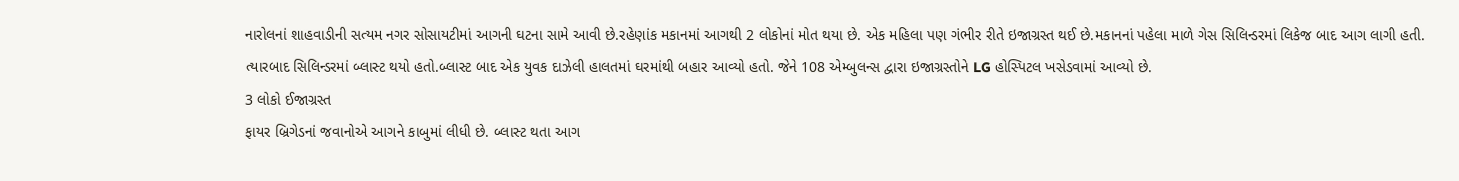નારોલનાં શાહવાડીની સત્યમ નગર સોસાયટીમાં આગની ઘટના સામે આવી છે.રહેણાંક મકાનમાં આગથી 2 લોકોનાં મોત થયા છે. એક મહિલા પણ ગંભીર રીતે ઇજાગ્રસ્ત થઈ છે.મકાનનાં પહેલા માળે ગેસ સિલિન્ડરમાં લિકેજ બાદ આગ લાગી હતી. ત્યારબાદ સિલિન્ડરમાં બ્લાસ્ટ થયો હતો.બ્લાસ્ટ બાદ એક યુવક દાઝેલી હાલતમાં ઘરમાંથી બહાર આવ્યો હતો. જેને 108 એમ્બુલન્સ દ્વારા ઇજાગ્રસ્તોને LG હોસ્પિટલ ખસેડવામાં આવ્યો છે.
3 લોકો ઈજાગ્રસ્ત
ફાયર બ્રિગેડનાં જવાનોએ આગને કાબુમાં લીધી છે. બ્લાસ્ટ થતા આગ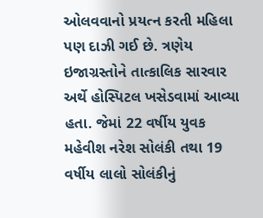ઓલવવાનો પ્રયત્ન કરતી મહિલા પણ દાઝી ગઈ છે. ત્રણેય ઇજાગ્રસ્તોને તાત્કાલિક સારવાર અર્થે હોસ્પિટલ ખસેડવામાં આવ્યા હતા. જેમાં 22 વર્ષીય યુવક મહેવીશ નરેશ સોલંકી તથા 19 વર્ષીય લાલો સોલંકીનું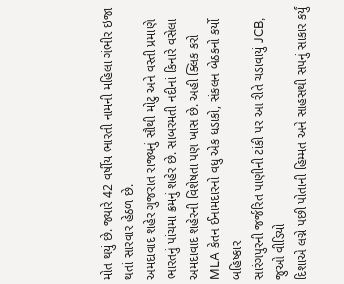મોત થયું છે. જ્યારે 42 વર્ષીય ભારતી નામની મહિલા ગંભીર ઇજા થતાં સારવાર હેઠળ છે.
અમદાવાદ શહેર ગુજરાત રાજ્યનું સૌથી મોટુ અને વસ્તી પ્રમાણે ભારતનું પાંચમા ક્રમનું શહેર છે. સાબરમતી નદીનાં કિનારે વસેલા અમદાવાદ શહેરની વિશેષતા પણ ખાસ છે. અહી ક્લિક કરો
MLA કેતન ઈનામદારનો વધુ એક ધડાકો, સંકલન બેઠકનો કર્યો બહિષ્કાર
સારંગપુરની જર્જરિત પાણીની ટાંકી પર આ રીતે ચડાવાયું JCB, જુઓ વીડિયો
દિશાએ લગ્ને પછી પોતાની હિમ્મત અને સાહસથી સપનું સાકાર કર્યું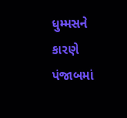ધુમ્મસને કારણે પંજાબમાં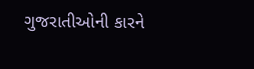ગુજરાતીઓની કારને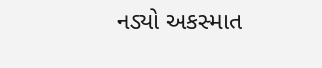નડ્યો અકસ્માત